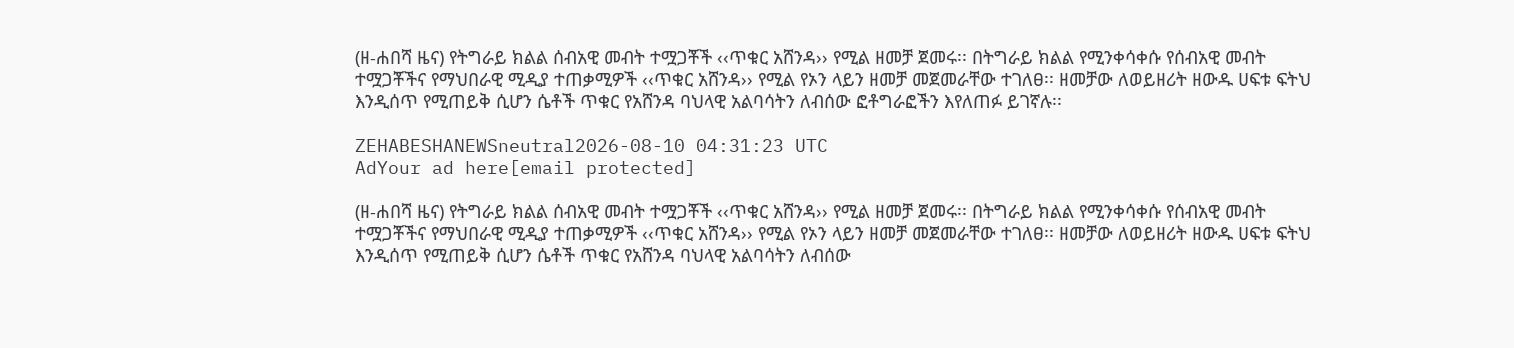(ዘ-ሐበሻ ዜና) የትግራይ ክልል ሰብአዊ መብት ተሟጋቾች ‹‹ጥቁር አሸንዳ›› የሚል ዘመቻ ጀመሩ፡፡ በትግራይ ክልል የሚንቀሳቀሱ የሰብአዊ መብት ተሟጋቾችና የማህበራዊ ሚዲያ ተጠቃሚዎች ‹‹ጥቁር አሸንዳ›› የሚል የኦን ላይን ዘመቻ መጀመራቸው ተገለፀ፡፡ ዘመቻው ለወይዘሪት ዘውዱ ሀፍቱ ፍትህ እንዲሰጥ የሚጠይቅ ሲሆን ሴቶች ጥቁር የአሸንዳ ባህላዊ አልባሳትን ለብሰው ፎቶግራፎችን እየለጠፉ ይገኛሉ፡፡

ZEHABESHANEWSneutral2026-08-10 04:31:23 UTC
AdYour ad here[email protected]

(ዘ-ሐበሻ ዜና) የትግራይ ክልል ሰብአዊ መብት ተሟጋቾች ‹‹ጥቁር አሸንዳ›› የሚል ዘመቻ ጀመሩ፡፡ በትግራይ ክልል የሚንቀሳቀሱ የሰብአዊ መብት ተሟጋቾችና የማህበራዊ ሚዲያ ተጠቃሚዎች ‹‹ጥቁር አሸንዳ›› የሚል የኦን ላይን ዘመቻ መጀመራቸው ተገለፀ፡፡ ዘመቻው ለወይዘሪት ዘውዱ ሀፍቱ ፍትህ እንዲሰጥ የሚጠይቅ ሲሆን ሴቶች ጥቁር የአሸንዳ ባህላዊ አልባሳትን ለብሰው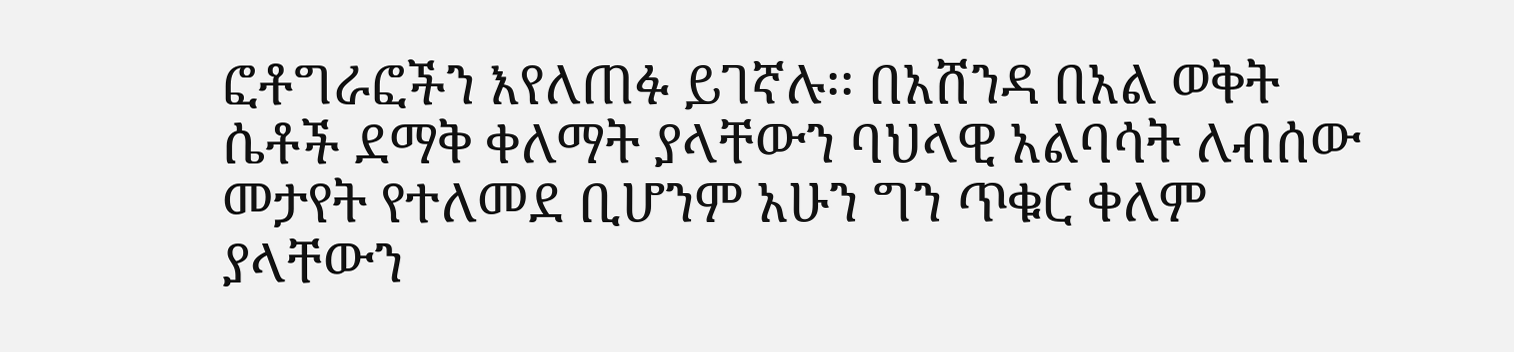ፎቶግራፎችን እየለጠፉ ይገኛሉ፡፡ በአሸንዳ በአል ወቅት ሴቶች ደማቅ ቀለማት ያላቸውን ባህላዊ አልባሳት ለብሰው መታየት የተለመደ ቢሆንም አሁን ግን ጥቁር ቀለም ያላቸውን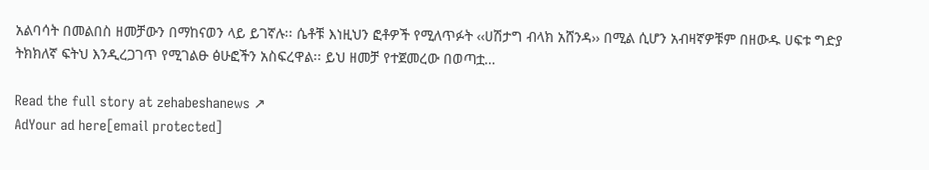አልባሳት በመልበስ ዘመቻውን በማከናወን ላይ ይገኛሉ፡፡ ሴቶቹ እነዚህን ፎቶዎች የሚለጥፉት ‹‹ሀሽታግ ብላክ አሸንዳ›› በሚል ሲሆን አብዛኛዎቹም በዘውዱ ሀፍቱ ግድያ ትክክለኛ ፍትህ እንዲረጋገጥ የሚገልፁ ፅሁፎችን አስፍረዋል፡፡ ይህ ዘመቻ የተጀመረው በወጣቷ…

Read the full story at zehabeshanews ↗
AdYour ad here[email protected]